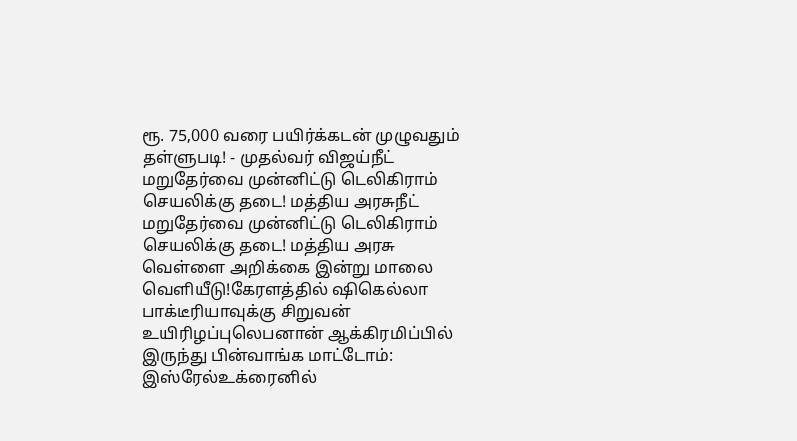ரூ. 75,000 வரை பயிர்க்கடன் முழுவதும் தள்ளுபடி! - முதல்வர் விஜய்நீட் மறுதேர்வை முன்னிட்டு டெலிகிராம் செயலிக்கு தடை! மத்திய அரசுநீட் மறுதேர்வை முன்னிட்டு டெலிகிராம் செயலிக்கு தடை! மத்திய அரசு வெள்ளை அறிக்கை இன்று மாலை வெளியீடு!கேரளத்தில் ஷிகெல்லா பாக்டீரியாவுக்கு சிறுவன் உயிரிழப்புலெபனான் ஆக்கிரமிப்பில் இருந்து பின்வாங்க மாட்டோம்: இஸ்ரேல்உக்ரைனில்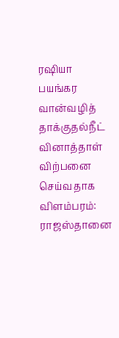ரஷியா பயங்கர வான்வழித் தாக்குதல்நீட் வினாத்தாள் விற்பனை செய்வதாக விளம்பரம்: ராஜஸ்தானை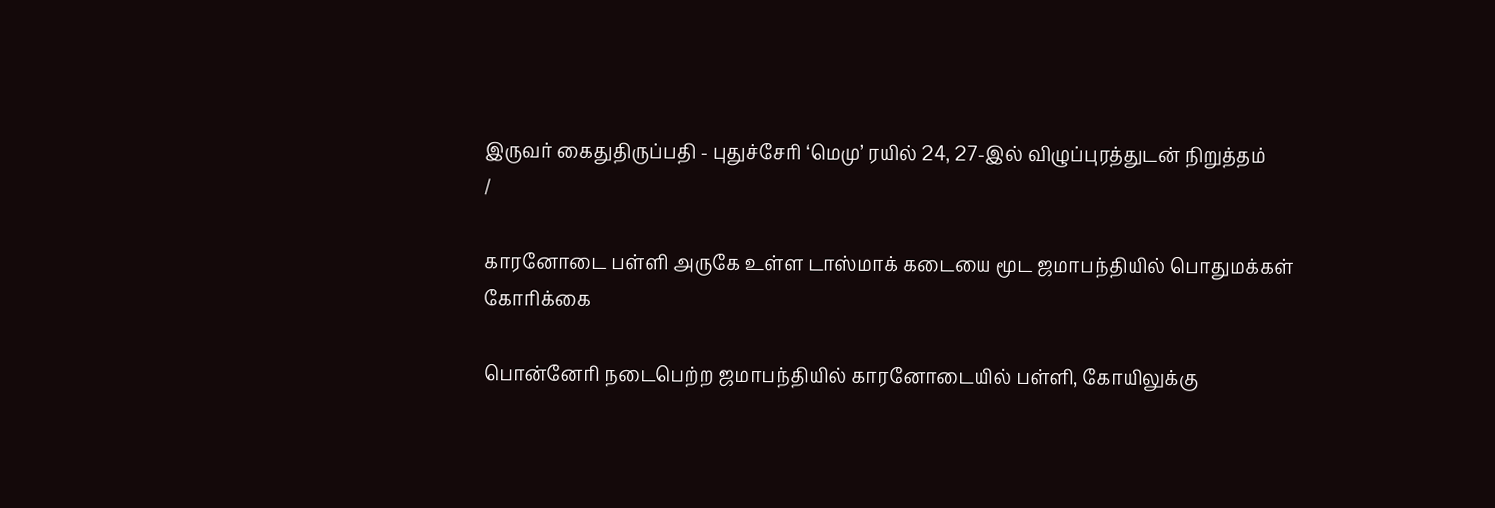இருவர் கைதுதிருப்பதி - புதுச்சேரி ‘மெமு’ ரயில் 24, 27-இல் விழுப்புரத்துடன் நிறுத்தம்
/

காரனோடை பள்ளி அருகே உள்ள டாஸ்மாக் கடையை மூட ஜமாபந்தியில் பொதுமக்கள் கோரிக்கை

பொன்னேரி நடைபெற்ற ஜமாபந்தியில் காரனோடையில் பள்ளி, கோயிலுக்கு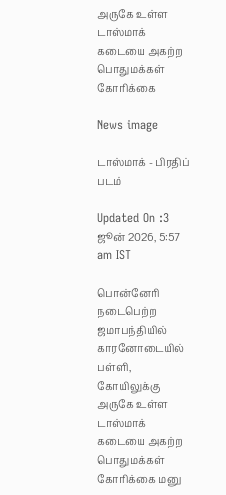அருகே உள்ள டாஸ்மாக் கடையை அகற்ற பொதுமக்கள் கோரிக்கை

News image

டாஸ்மாக் - பிரதிப் படம்

Updated On :3 ஜூன் 2026, 5:57 am IST

பொன்னேரி நடைபெற்ற ஜமாபந்தியில் காரனோடையில் பள்ளி, கோயிலுக்கு அருகே உள்ள டாஸ்மாக் கடையை அகற்ற பொதுமக்கள் கோரிக்கை மனு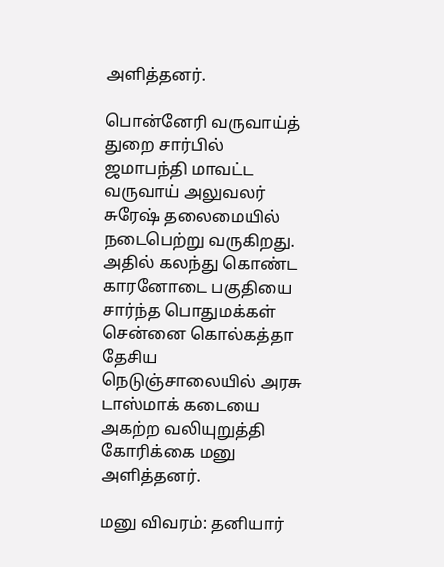அளித்தனர்.

பொன்னேரி வருவாய்த் துறை சார்பில் ஜமாபந்தி மாவட்ட வருவாய் அலுவலர் சுரேஷ் தலைமையில் நடைபெற்று வருகிறது. அதில் கலந்து கொண்ட காரனோடை பகுதியை சார்ந்த பொதுமக்கள் சென்னை கொல்கத்தா தேசிய நெடுஞ்சாலையில் அரசு டாஸ்மாக் கடையை அகற்ற வலியுறுத்தி கோரிக்கை மனு அளித்தனர்.

மனு விவரம்: தனியார்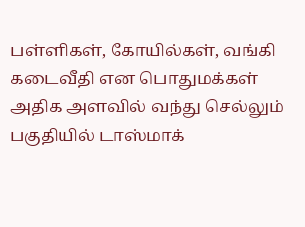பள்ளிகள், கோயில்கள், வங்கி கடைவீதி என பொதுமக்கள் அதிக அளவில் வந்து செல்லும் பகுதியில் டாஸ்மாக்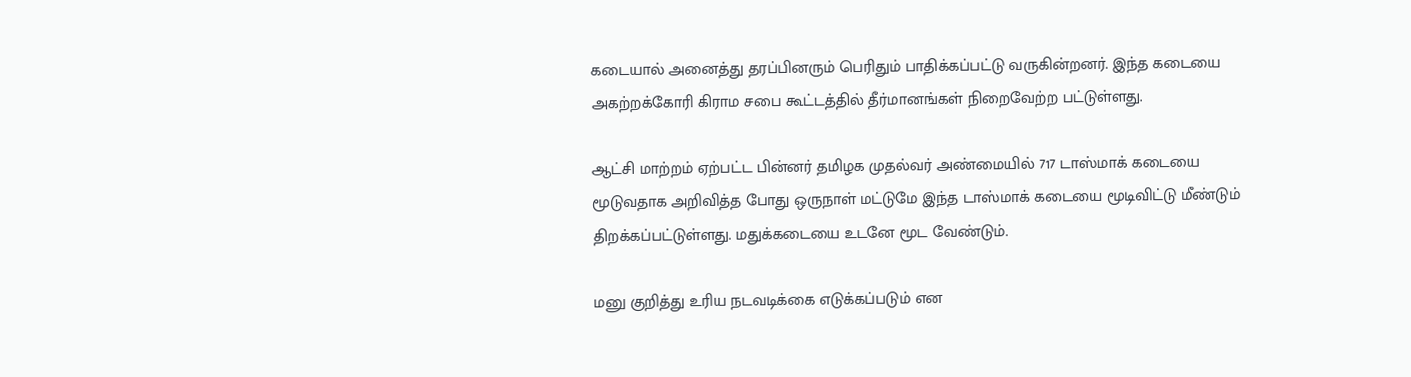கடையால் அனைத்து தரப்பினரும் பெரிதும் பாதிக்கப்பட்டு வருகின்றனர். இந்த கடையை அகற்றக்கோரி கிராம சபை கூட்டத்தில் தீர்மானங்கள் நிறைவேற்ற பட்டுள்ளது.

ஆட்சி மாற்றம் ஏற்பட்ட பின்னர் தமிழக முதல்வர் அண்மையில் 717 டாஸ்மாக் கடையை மூடுவதாக அறிவித்த போது ஒருநாள் மட்டுமே இந்த டாஸ்மாக் கடையை மூடிவிட்டு மீண்டும் திறக்கப்பட்டுள்ளது. மதுக்கடையை உடனே மூட வேண்டும்.

மனு குறித்து உரிய நடவடிக்கை எடுக்கப்படும் என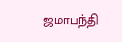ஜமாபந்தி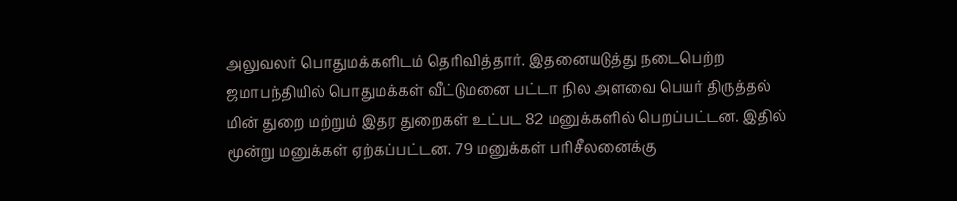அலுவலர் பொதுமக்களிடம் தெரிவித்தார். இதனையடுத்து நடைபெற்ற ஜமாபந்தியில் பொதுமக்கள் வீட்டுமனை பட்டா நில அளவை பெயர் திருத்தல் மின் துறை மற்றும் இதர துறைகள் உட்பட 82 மனுக்களில் பெறப்பட்டன. இதில் மூன்று மனுக்கள் ஏற்கப்பட்டன. 79 மனுக்கள் பரிசீலனைக்கு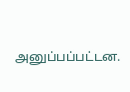அனுப்பப்பட்டன.